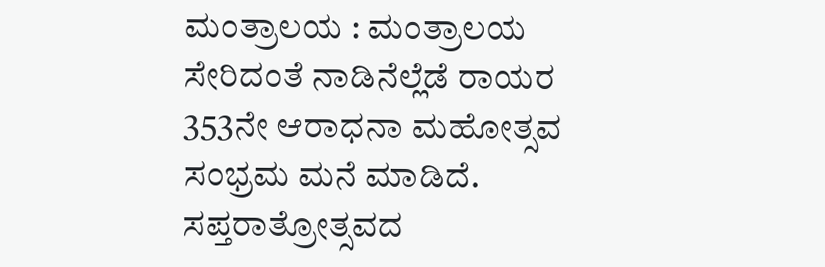ಮಂತ್ರಾಲಯ : ಮಂತ್ರಾಲಯ ಸೇರಿದಂತೆ ನಾಡಿನೆಲ್ಲೆಡೆ ರಾಯರ 353ನೇ ಆರಾಧನಾ ಮಹೋತ್ಸವ ಸಂಭ್ರಮ ಮನೆ ಮಾಡಿದೆ. ಸಪ್ತರಾತ್ರೋತ್ಸವದ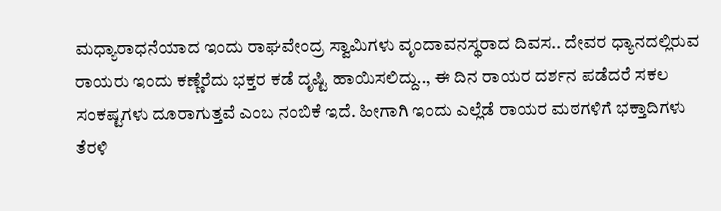ಮಧ್ಯಾರಾಧನೆಯಾದ ಇಂದು ರಾಘವೇಂದ್ರ ಸ್ವಾಮಿಗಳು ವೃಂದಾವನಸ್ಥರಾದ ದಿವಸ.. ದೇವರ ಧ್ಯಾನದಲ್ಲಿರುವ ರಾಯರು ಇಂದು ಕಣ್ಣೆರೆದು ಭಕ್ತರ ಕಡೆ ದೃಷ್ಟಿ ಹಾಯಿಸಲಿದ್ದು.., ಈ ದಿನ ರಾಯರ ದರ್ಶನ ಪಡೆದರೆ ಸಕಲ ಸಂಕಷ್ಟಗಳು ದೂರಾಗುತ್ತವೆ ಎಂಬ ನಂಬಿಕೆ ಇದೆ. ಹೀಗಾಗಿ ಇಂದು ಎಲ್ಲೆಡೆ ರಾಯರ ಮಠಗಳಿಗೆ ಭಕ್ತಾದಿಗಳು ತೆರಳಿ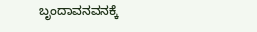ಬೃಂದಾವನವನಕ್ಕೆ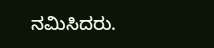ನಮಿಸಿದರು.